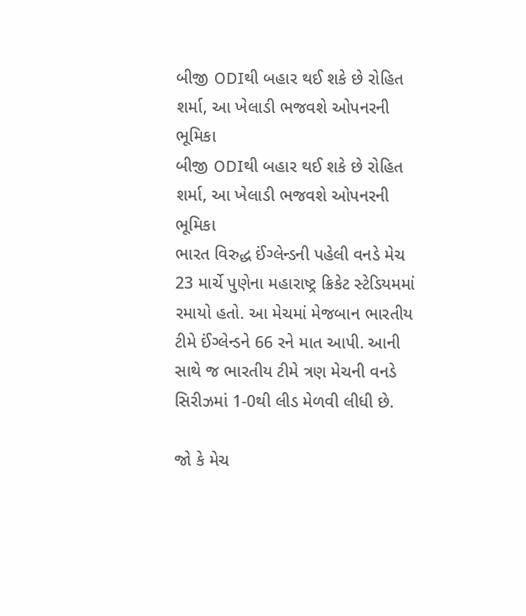બીજી ODIથી બહાર થઈ શકે છે રોહિત શર્મા, આ ખેલાડી ભજવશે ઓપનરની ભૂમિકા
બીજી ODIથી બહાર થઈ શકે છે રોહિત શર્મા, આ ખેલાડી ભજવશે ઓપનરની ભૂમિકા
ભારત વિરુદ્ધ ઈંગ્લેન્ડની પહેલી વનડે મેચ 23 માર્ચે પુણેના મહારાષ્ટ્ર ક્રિકેટ સ્ટેડિયમમાં રમાયો હતો. આ મેચમાં મેજબાન ભારતીય ટીમે ઈંગ્લેન્ડને 66 રને માત આપી. આની સાથે જ ભારતીય ટીમે ત્રણ મેચની વનડે સિરીઝમાં 1-0થી લીડ મેળવી લીધી છે.

જો કે મેચ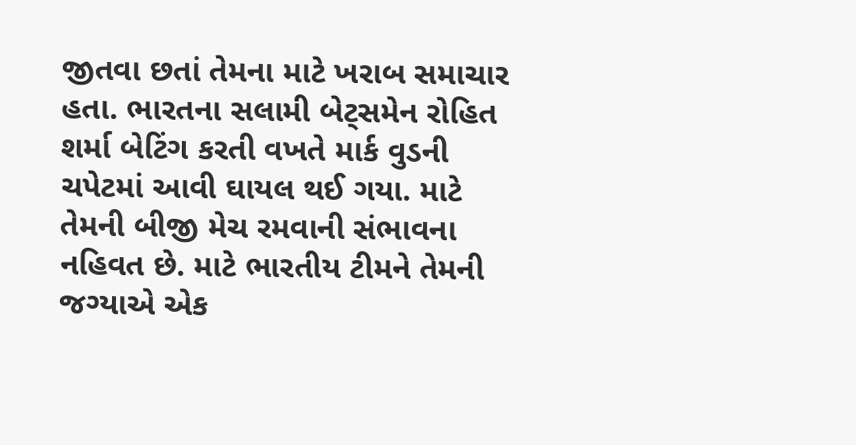જીતવા છતાં તેમના માટે ખરાબ સમાચાર હતા. ભારતના સલામી બેટ્સમેન રોહિત શર્મા બેટિંગ કરતી વખતે માર્ક વુડની ચપેટમાં આવી ઘાયલ થઈ ગયા. માટે તેમની બીજી મેચ રમવાની સંભાવના નહિવત છે. માટે ભારતીય ટીમને તેમની જગ્યાએ એક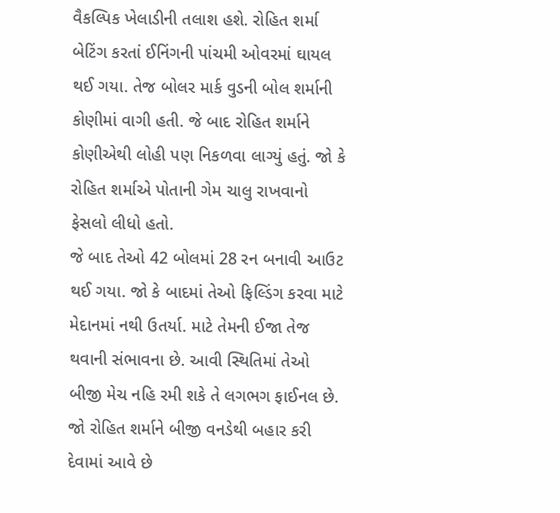વૈકલ્પિક ખેલાડીની તલાશ હશે. રોહિત શર્મા બેટિંગ કરતાં ઈનિંગની પાંચમી ઓવરમાં ઘાયલ થઈ ગયા. તેજ બોલર માર્ક વુડની બોલ શર્માની કોણીમાં વાગી હતી. જે બાદ રોહિત શર્માને કોણીએથી લોહી પણ નિકળવા લાગ્યું હતું. જો કે રોહિત શર્માએ પોતાની ગેમ ચાલુ રાખવાનો ફેસલો લીધો હતો.
જે બાદ તેઓ 42 બોલમાં 28 રન બનાવી આઉટ થઈ ગયા. જો કે બાદમાં તેઓ ફિલ્ડિંગ કરવા માટે મેદાનમાં નથી ઉતર્યા. માટે તેમની ઈજા તેજ થવાની સંભાવના છે. આવી સ્થિતિમાં તેઓ બીજી મેચ નહિ રમી શકે તે લગભગ ફાઈનલ છે.
જો રોહિત શર્માને બીજી વનડેથી બહાર કરી દેવામાં આવે છે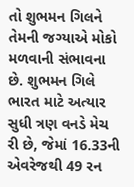તો શુભમન ગિલને તેમની જગ્યાએ મોકો મળવાની સંભાવના છે. શુભમન ગિલે ભારત માટે અત્યાર સુધી ત્રણ વનડે મેચ રી છે, જેમાં 16.33ની એવરેજથી 49 રન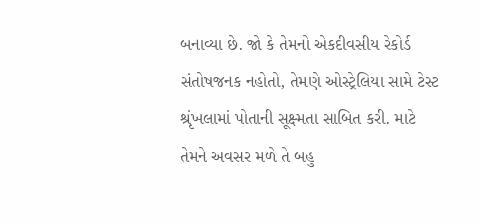બનાવ્યા છે. જો કે તેમનો એકદીવસીય રેકોર્ડ સંતોષજનક નહોતો, તેમણે ઓસ્ટ્રેલિયા સામે ટેસ્ટ શ્રૃંખલામાં પોતાની સૂક્ષ્મતા સાબિત કરી. માટે તેમને અવસર મળે તે બહુ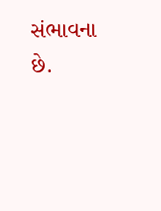સંભાવના છે.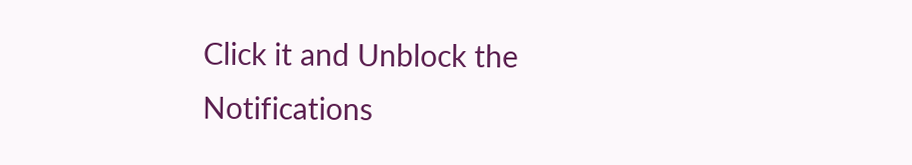Click it and Unblock the Notifications